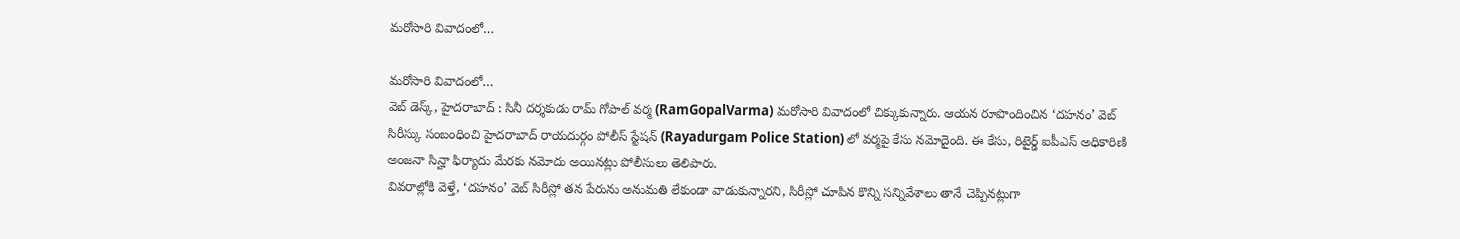మరోసారి వివాదంలో…

మరోసారి వివాదంలో…
వెబ్ డెస్క్, హైదరాబాద్ : సినీ దర్శకుడు రామ్ గోపాల్ వర్మ (RamGopalVarma) మరోసారి వివాదంలో చిక్కుకున్నారు. ఆయన రూపొందించిన ‘దహనం’ వెబ్ సిరీస్కు సంబంధించి హైదరాబాద్ రాయదుర్గం పోలీస్ స్టేషన్ (Rayadurgam Police Station) లో వర్మపై కేసు నమోదైంది. ఈ కేసు, రిటైర్డ్ ఐపీఎస్ అధికారిణి అంజనా సిన్హా ఫిర్యాదు మేరకు నమోదు అయినట్లు పోలీసులు తెలిపారు.
వివరాల్లోకి వెళ్తే, ‘దహనం’ వెబ్ సిరీస్లో తన పేరును అనుమతి లేకుండా వాడుకున్నారని, సిరీస్లో చూపిన కొన్ని సన్నివేశాలు తానే చెప్పినట్లుగా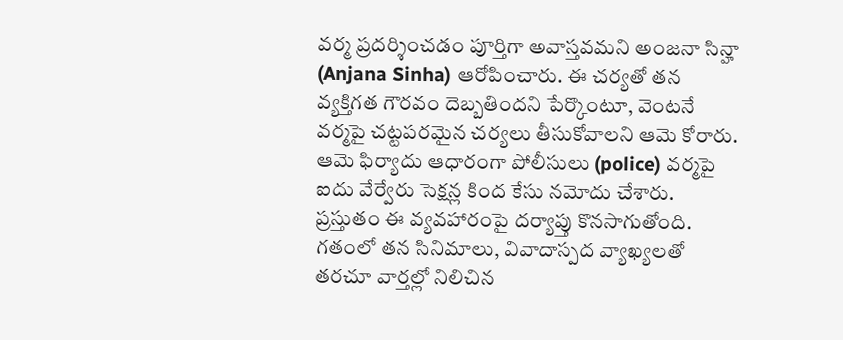వర్మ ప్రదర్శించడం పూర్తిగా అవాస్తవమని అంజనా సిన్హా (Anjana Sinha) ఆరోపించారు. ఈ చర్యతో తన వ్యక్తిగత గౌరవం దెబ్బతిందని పేర్కొంటూ, వెంటనే వర్మపై చట్టపరమైన చర్యలు తీసుకోవాలని ఆమె కోరారు.
ఆమె ఫిర్యాదు ఆధారంగా పోలీసులు (police) వర్మపై ఐదు వేర్వేరు సెక్షన్ల కింద కేసు నమోదు చేశారు. ప్రస్తుతం ఈ వ్యవహారంపై దర్యాప్తు కొనసాగుతోంది. గతంలో తన సినిమాలు, వివాదాస్పద వ్యాఖ్యలతో తరచూ వార్తల్లో నిలిచిన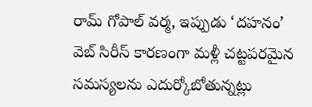రామ్ గోపాల్ వర్మ, ఇప్పుడు ‘దహనం’ వెబ్ సిరీస్ కారణంగా మళ్లీ చట్టపరమైన సమస్యలను ఎదుర్కోబోతున్నట్లు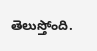తెలుస్తోంది.